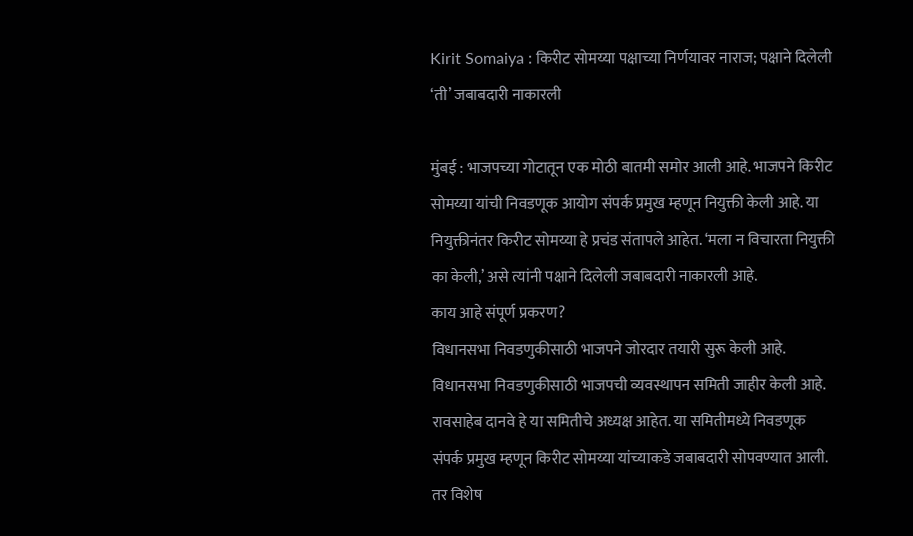Kirit Somaiya : किरीट सोमय्या पक्षाच्या निर्णयावर नाराज; पक्षाने दिलेली ‘ती’ जबाबदारी नाकारली

मुंबई : भाजपच्या गोटातून एक मोठी बातमी समोर आली आहे. भाजपने किरीट सोमय्या यांची निवडणूक आयोग संपर्क प्रमुख म्हणून नियुक्ती केली आहे. या नियुक्तीनंतर किरीट सोमय्या हे प्रचंड संतापले आहेत. ‘मला न विचारता नियुक्ती का केली,’ असे त्यांनी पक्षाने दिलेली जबाबदारी नाकारली आहे.
काय आहे संपूर्ण प्रकरण?
विधानसभा निवडणुकीसाठी भाजपने जोरदार तयारी सुरू केली आहे. विधानसभा निवडणुकीसाठी भाजपची व्यवस्थापन समिती जाहीर केली आहे. रावसाहेब दानवे हे या समितीचे अध्यक्ष आहेत. या समितीमध्ये निवडणूक संपर्क प्रमुख म्हणून किरीट सोमय्या यांच्याकडे जबाबदारी सोपवण्यात आली. तर विशेष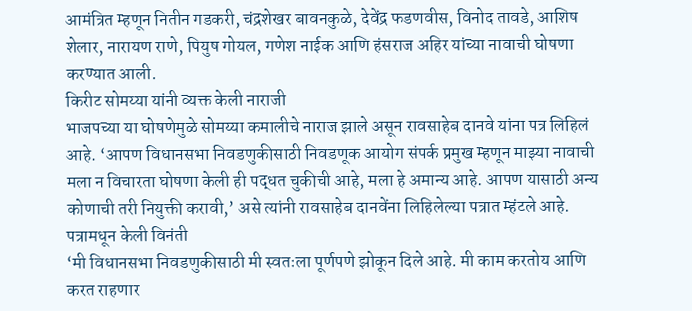आमंत्रित म्हणून नितीन गडकरी, चंद्रशेखर बावनकुळे, देवेंद्र फडणवीस, विनोद तावडे, आशिष शेलार, नारायण राणे, पियुष गोयल, गणेश नाईक आणि हंसराज अहिर यांच्या नावाची घोषणा करण्यात आली.
किरीट सोमय्या यांनी व्यक्त केली नाराजी
भाजपच्या या घोषणेमुळे सोमय्या कमालीचे नाराज झाले असून रावसाहेब दानवे यांना पत्र लिहिलं आहे. ‘आपण विधानसभा निवडणुकीसाठी निवडणूक आयोग संपर्क प्रमुख म्हणून माझ्या नावाची मला न विचारता घोषणा केली ही पद्धत चुकीची आहे, मला हे अमान्य आहे. आपण यासाठी अन्य कोणाची तरी नियुक्ती करावी,’ असे त्यांनी रावसाहेब दानवेंना लिहिलेल्या पत्रात म्हंटले आहे.
पत्रामधून केली विनंती
‘मी विधानसभा निवडणुकीसाठी मी स्वतःला पूर्णपणे झोकून दिले आहे. मी काम करतोय आणि करत राहणार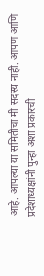आहे. आपल्या या समितीचा मी सदस्य नाही. आपण आणि प्रदेशाध्यक्षांनी पुन्हा अशा प्रकारची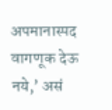अपमानास्पद वागणूक देऊ नये,’ असं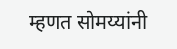म्हणत सोमय्यांनी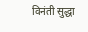विनंती सुद्धा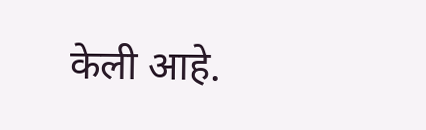केली आहे.